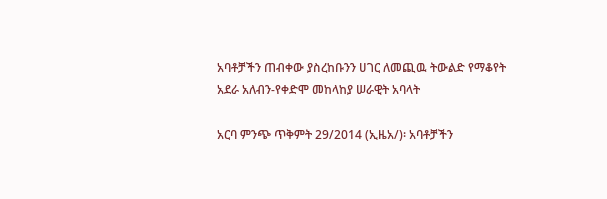አባቶቻችን ጠብቀው ያስረከቡንን ሀገር ለመጪዉ ትውልድ የማቆየት አደራ አለብን-የቀድሞ መከላከያ ሠራዊት አባላት

አርባ ምንጭ ጥቅምት 29/2014 (ኢዜአ/)፡ አባቶቻችን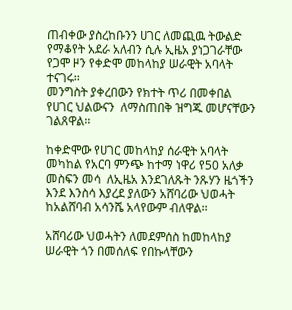ጠብቀው ያስረከቡንን ሀገር ለመጪዉ ትውልድ የማቆየት አደራ አለብን ሲሉ ኢዜአ ያነጋገራቸው የጋሞ ዞን የቀድሞ መከላከያ ሠራዊት አባላት ተናገሩ፡፡
መንግስት ያቀረበውን የክተት ጥሪ በመቀበል የሀገር ህልውናን  ለማስጠበቅ ዝግጁ መሆናቸውን ገልጸዋል፡፡

ከቀድሞው የሀገር መከላከያ ሰራዊት አባላት መካከል የአርባ ምንጭ ከተማ ነዋሪ የ50 አለቃ መስፍን መሳ  ለኢዜአ እንደገለጹት ንጹሃን ዜጎችን እንደ እንስሳ እያረደ ያለውን አሸባሪው ህወሓት ከአልሸባብ አሳንሼ አላየውም ብለዋል፡፡

አሸባሪው ህወሓትን ለመደምሰስ ከመከላከያ ሠራዊት ጎን በመሰለፍ የበኩላቸውን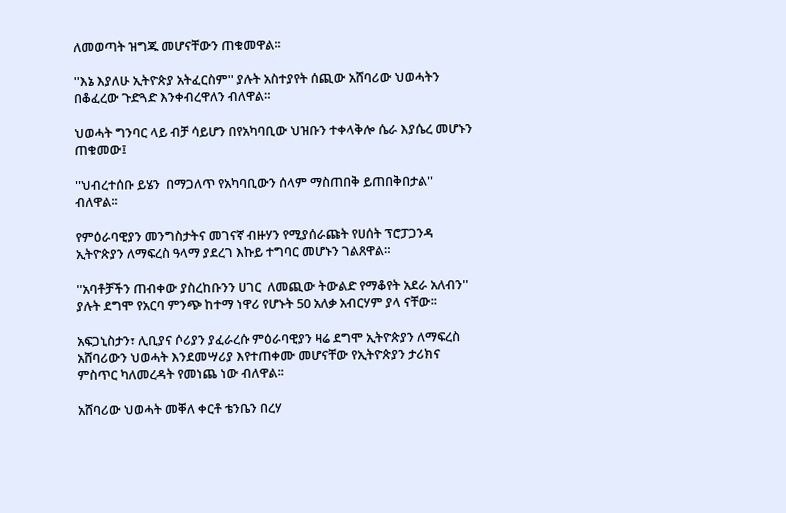ለመወጣት ዝግጁ መሆናቸውን ጠቁመዋል፡፡

''እኔ እያለሁ ኢትዮጵያ አትፈርስም'' ያሉት አስተያየት ሰጪው አሸባሪው ህወሓትን  በቆፈረው ጉድጓድ እንቀብረዋለን ብለዋል።

ህወሓት ግንባር ላይ ብቻ ሳይሆን በየአካባቢው ህዝቡን ተቀላቅሎ ሴራ እያሴረ መሆኑን ጠቁመው፤

''ህብረተሰቡ ይሄን  በማጋለጥ የአካባቢውን ሰላም ማስጠበቅ ይጠበቅበታል''  ብለዋል፡፡

የምዕራባዊያን መንግስታትና መገናኛ ብዙሃን የሚያሰራጩት የሀሰት ፕሮፓጋንዳ ኢትዮጵያን ለማፍረስ ዓላማ ያደረገ እኩይ ተግባር መሆኑን ገልጸዋል።

''አባቶቻችን ጠብቀው ያስረከቡንን ሀገር  ለመጪው ትውልድ የማቆየት አደራ አለብን'' ያሉት ደግሞ የአርባ ምንጭ ከተማ ነዋሪ የሆኑት 50 አለቃ አብርሃም ያላ ናቸው፡፡

አፍጋኒስታን፣ ሊቢያና ሶሪያን ያፈራረሱ ምዕራባዊያን ዛሬ ደግሞ ኢትዮጵያን ለማፍረስ አሸባሪውን ህወሓት እንደመሣሪያ እየተጠቀሙ መሆናቸው የኢትዮጵያን ታሪክና ምስጥር ካለመረዳት የመነጨ ነው ብለዋል፡፡

አሸባሪው ህወሓት መቐለ ቀርቶ ቴንቤን በረሃ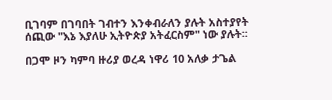ቢገባም በገባበት ገብተን እንቀብራለን ያሉት አስተያየት ሰጪው "እኔ እያለሁ ኢትዮጵያ አትፈርስም" ነው ያሉት፡፡

በጋሞ ዞን ካምባ ዙሪያ ወረዳ ነዋሪ 10 አለቃ ታጌል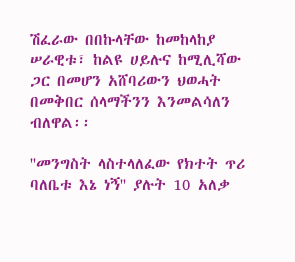ሽፈራው በበኩላቸው ከመከላከያ ሠራዊቱ፣ ከልዩ ሀይሉና ከሚሊሻው ጋር በመሆን አሸባሪውን ህወሓት  በመቅበር ሰላማችንን እንመልሳለን ብለዋል፡፡

''መንግስት ላስተላለፈው የክተት ጥሪ ባለቤቱ እኔ ነኝ'' ያሉት 10 አለቃ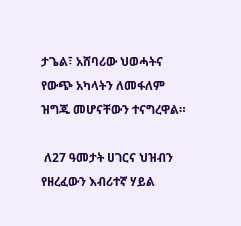ታጌል፣ አሸባሪው ህወሓትና የውጭ አካላትን ለመፋለም ዝግጁ መሆናቸውን ተናግረዋል።

 ለ27 ዓመታት ሀገርና ህዝብን የዘረፈውን እብሪተኛ ሃይል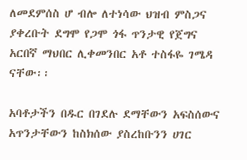ለመደምሰስ ሆ ብሎ ለተነሳው ህዝብ ምስጋና ያቀረቡት ደግሞ የጋሞ ጎፋ ጥንታዊ የጀግና አርበኛ ማህበር ሊቀመንበር አቶ ተስፋዬ ገሜዳ ናቸው፡፡

አባቶታችን በዱር በገደሉ ደማቸውን አፍስሰውና አጥንታቸውን ከስክሰው ያስረከቡንን ሀገር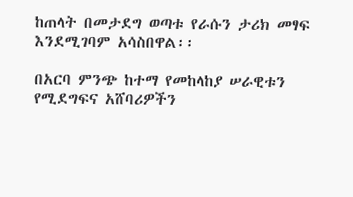ከጠላት በመታደግ ወጣቱ የራሱን ታሪክ መፃፍ እንደሚገባም አሳስበዋል፡፡

በአርባ ምንጭ ከተማ የመከላከያ ሠራዊቱን የሚደግፍና አሸባሪዎችን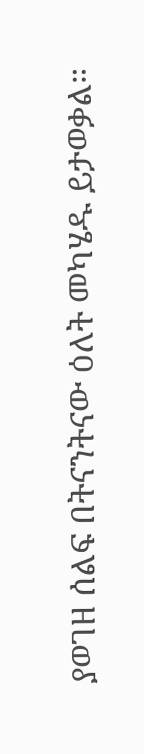ያወገዘ ሰልፍ በትናንትናው ዕለት መካሄዱ ይታወቃል።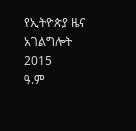የኢትዮጵያ ዜና አገልግሎት
2015
ዓ.ም